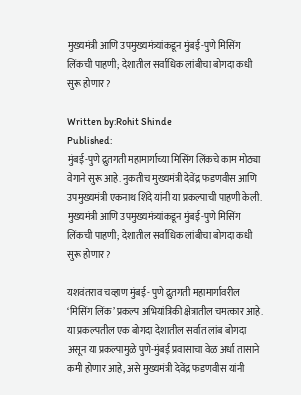मुख्यमंत्री आणि उपमुख्यमंत्र्यांकडून मुंबई-पुणे मिसिंग लिंकची पाहणी; देशातील सर्वाधिक लांबीचा बोगदा कधी सुरू होणार?

Written by:Rohit Shinde
Published:
मुंबई-पुणे द्रुतगती महामार्गाच्या मिसिंग लिंकचे काम मोठ्या वेगाने सुरू आहे. नुकतीच मुख्यमंत्री देवेंद्र फडणवीस आणि उपमुख्यमंत्री एकनाथ शिंदे यांनी या प्रकल्पाची पाहणी केली.
मुख्यमंत्री आणि उपमुख्यमंत्र्यांकडून मुंबई-पुणे मिसिंग लिंकची पाहणी; देशातील सर्वाधिक लांबीचा बोगदा कधी सुरू होणार?

यशवंतराव चव्हाण मुंबई- पुणे द्रुतगती महामार्गावरील ‘मिसिंग लिंक’ प्रकल्प अभियांत्रिकी क्षेत्रातील चमत्कार आहे. या प्रकल्पतील एक बोगदा देशातील सर्वात लांब बोगदा असून या प्रकल्पामुळे पुणे-मुंबई प्रवासाचा वेळ अर्धा तासाने कमी होणार आहे, असे मुख्यमंत्री देवेंद्र फडणवीस यांनी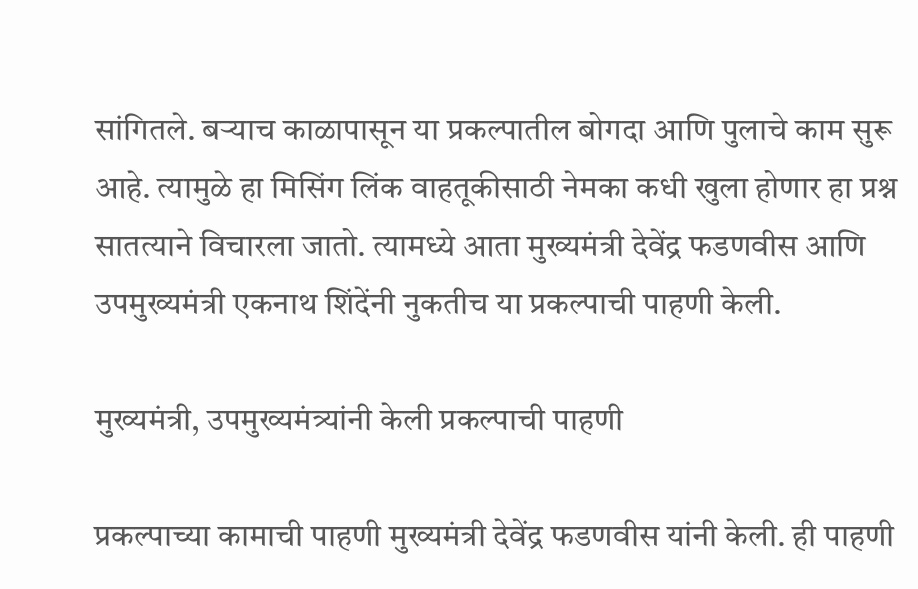सांगितले. बऱ्याच काळापासून या प्रकल्पातील बोगदा आणि पुलाचे काम सुरू आहे. त्यामुळे हा मिसिंग लिंक वाहतूकीसाठी नेमका कधी खुला होणार हा प्रश्न सातत्याने विचारला जातो. त्यामध्ये आता मुख्यमंत्री देवेंद्र फडणवीस आणि उपमुख्यमंत्री एकनाथ शिंदेंनी नुकतीच या प्रकल्पाची पाहणी केली.

मुख्यमंत्री, उपमुख्यमंत्र्यांनी केली प्रकल्पाची पाहणी

प्रकल्पाच्या कामाची पाहणी मुख्यमंत्री देवेंद्र फडणवीस यांनी केली. ही पाहणी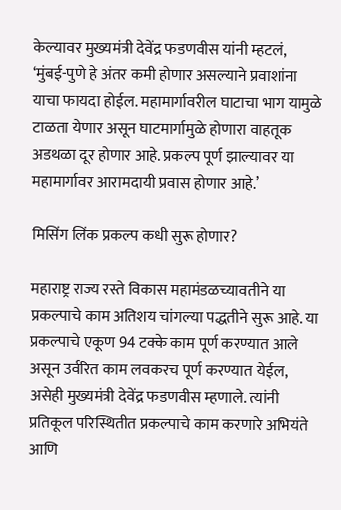केल्यावर मुख्यमंत्री देवेंद्र फडणवीस यांनी म्हटलं, ‘मुंबई-पुणे हे अंतर कमी होणार असल्याने प्रवाशांना याचा फायदा होईल. महामार्गावरील घाटाचा भाग यामुळे टाळता येणार असून घाटमार्गामुळे होणारा वाहतूक अडथळा दूर होणार आहे. प्रकल्प पूर्ण झाल्यावर या महामार्गावर आरामदायी प्रवास होणार आहे.’

मिसिंग लिंक प्रकल्प कधी सुरू होणार?

महाराष्ट्र राज्य रस्ते विकास महामंडळच्यावतीने या प्रकल्पाचे काम अतिशय चांगल्या पद्धतीने सुरू आहे. या प्रकल्पाचे एकूण 94 टक्के काम पूर्ण करण्यात आले असून उर्वरित काम लवकरच पूर्ण करण्यात येईल, असेही मुख्यमंत्री देवेंद्र फडणवीस म्हणाले. त्यांनी प्रतिकूल परिस्थितीत प्रकल्पाचे काम करणारे अभियंते आणि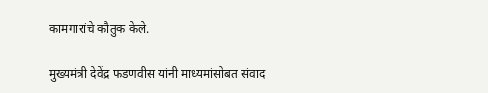कामगारांचे कौतुक केले.

मुख्यमंत्री देवेंद्र फडणवीस यांनी माध्यमांसोबत संवाद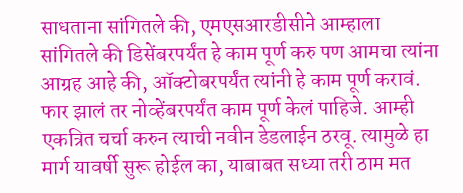साधताना सांगितले की, एमएसआरडीसीने आम्हाला सांगितले की डिसेंबरपर्यंत हे काम पूर्ण करु पण आमचा त्यांना आग्रह आहे की, ऑक्टोबरपर्यंत त्यांनी हे काम पूर्ण करावं. फार झालं तर नोव्हेंबरपर्यंत काम पूर्ण केलं पाहिजे. आम्ही एकत्रित चर्चा करुन त्याची नवीन डेडलाईन ठरवू. त्यामुळे हा मार्ग यावर्षी सुरू होईल का, याबाबत सध्या तरी ठाम मत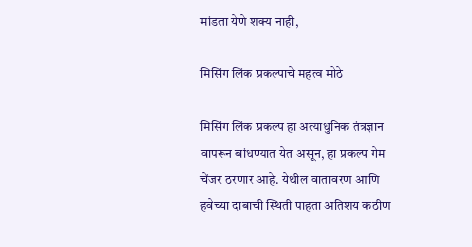मांडता येणे शक्य नाही,

मिसिंग लिंक प्रकल्पाचे महत्व मोठे

मिसिंग लिंक प्रकल्प हा अत्याधुनिक तंत्रज्ञान वापरून बांधण्यात येत असून, हा प्रकल्प गेम चेंजर ठरणार आहे. येथील वातावरण आणि हवेच्या दाबाची स्थिती पाहता अतिशय कठीण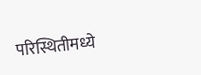परिस्थितीमध्ये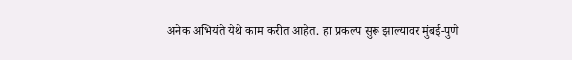अनेक अभियंते येथे काम करीत आहेत. हा प्रकल्प सुरू झाल्यावर मुंबई-पुणे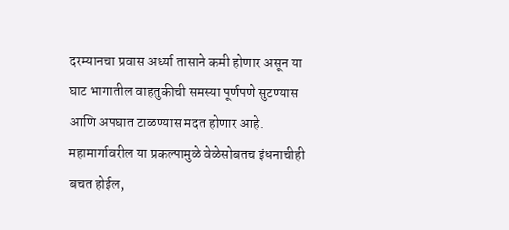दरम्यानचा प्रवास अर्ध्या तासाने कमी होणार असून या घाट भागातील वाहतुकीची समस्या पूर्णपणे सुटण्यास आणि अपघात टाळण्यास मदत होणार आहे. महामार्गावरील या प्रकल्पामुळे वेळेसोबतच इंधनाचीही बचत होईल,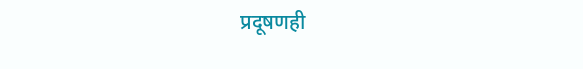प्रदूषणही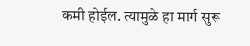कमी होईल. त्यामुळे हा मार्ग सुरू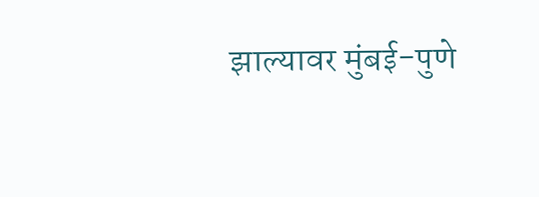झाल्यावर मुंबई-पुणे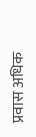प्रवास अधिक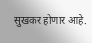सुखकर होणार आहे.